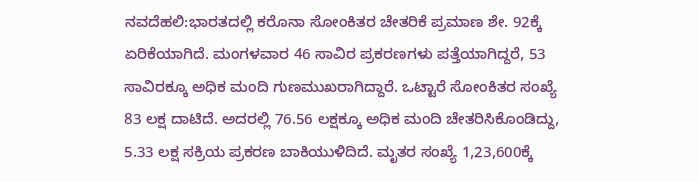ನವದೆಹಲಿ:ಭಾರತದಲ್ಲಿ ಕರೊನಾ ಸೋಂಕಿತರ ಚೇತರಿಕೆ ಪ್ರಮಾಣ ಶೇ. 92ಕ್ಕೆ ಏರಿಕೆಯಾಗಿದೆ. ಮಂಗಳವಾರ 46 ಸಾವಿರ ಪ್ರಕರಣಗಳು ಪತ್ತೆಯಾಗಿದ್ದರೆ, 53 ಸಾವಿರಕ್ಕೂ ಅಧಿಕ ಮಂದಿ ಗುಣಮುಖರಾಗಿದ್ದಾರೆ. ಒಟ್ಟಾರೆ ಸೋಂಕಿತರ ಸಂಖ್ಯೆ 83 ಲಕ್ಷ ದಾಟಿದೆ. ಅದರಲ್ಲಿ 76.56 ಲಕ್ಷಕ್ಕೂ ಅಧಿಕ ಮಂದಿ ಚೇತರಿಸಿಕೊಂಡಿದ್ದು, 5.33 ಲಕ್ಷ ಸಕ್ರಿಯ ಪ್ರಕರಣ ಬಾಕಿಯುಳಿದಿದೆ. ಮೃತರ ಸಂಖ್ಯೆ 1,23,600ಕ್ಕೆ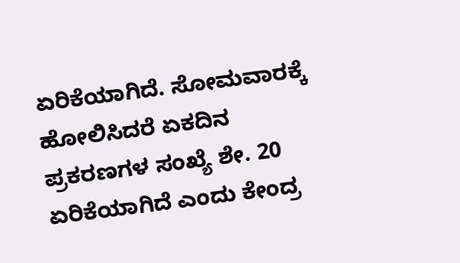ಏರಿಕೆಯಾಗಿದೆ. ಸೋಮವಾರಕ್ಕೆ ಹೋಲಿಸಿದರೆ ಏಕದಿನ ಪ್ರಕರಣಗಳ ಸಂಖ್ಯೆ ಶೇ. 20 ಏರಿಕೆಯಾಗಿದೆ ಎಂದು ಕೇಂದ್ರ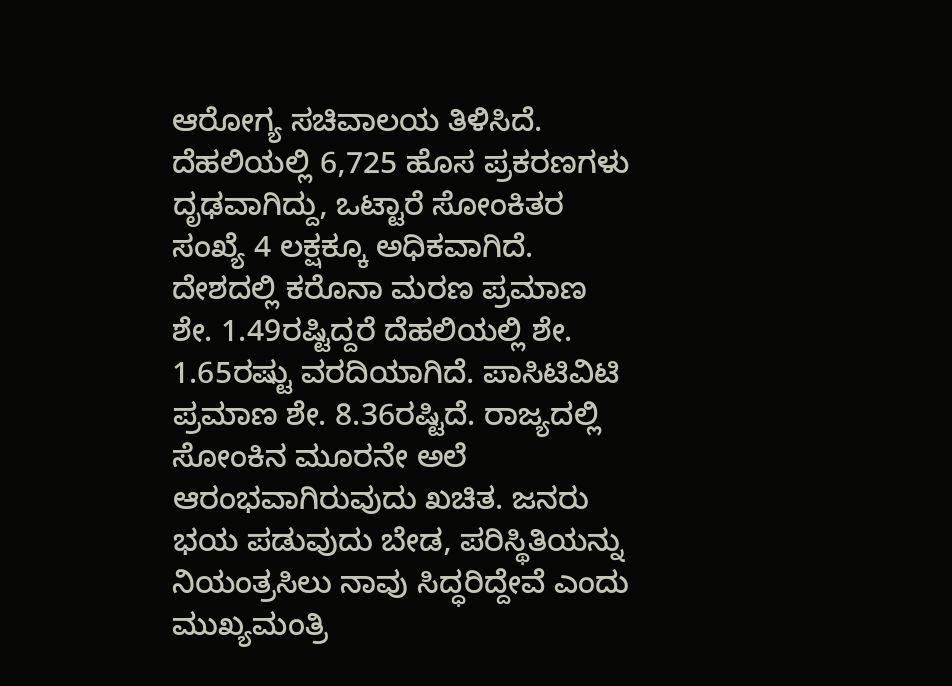ಆರೋಗ್ಯ ಸಚಿವಾಲಯ ತಿಳಿಸಿದೆ.
ದೆಹಲಿಯಲ್ಲಿ 6,725 ಹೊಸ ಪ್ರಕರಣಗಳು ದೃಢವಾಗಿದ್ದು, ಒಟ್ಟಾರೆ ಸೋಂಕಿತರ ಸಂಖ್ಯೆ 4 ಲಕ್ಷಕ್ಕೂ ಅಧಿಕವಾಗಿದೆ. ದೇಶದಲ್ಲಿ ಕರೊನಾ ಮರಣ ಪ್ರಮಾಣ ಶೇ. 1.49ರಷ್ಟಿದ್ದರೆ ದೆಹಲಿಯಲ್ಲಿ ಶೇ. 1.65ರಷ್ಟು ವರದಿಯಾಗಿದೆ. ಪಾಸಿಟಿವಿಟಿ ಪ್ರಮಾಣ ಶೇ. 8.36ರಷ್ಟಿದೆ. ರಾಜ್ಯದಲ್ಲಿ ಸೋಂಕಿನ ಮೂರನೇ ಅಲೆ ಆರಂಭವಾಗಿರುವುದು ಖಚಿತ. ಜನರು ಭಯ ಪಡುವುದು ಬೇಡ, ಪರಿಸ್ಥಿತಿಯನ್ನು ನಿಯಂತ್ರಸಿಲು ನಾವು ಸಿದ್ಧರಿದ್ದೇವೆ ಎಂದು ಮುಖ್ಯಮಂತ್ರಿ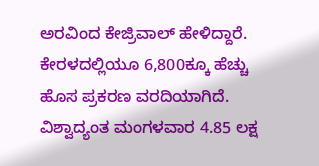ಅರವಿಂದ ಕೇಜ್ರಿವಾಲ್ ಹೇಳಿದ್ದಾರೆ. ಕೇರಳದಲ್ಲಿಯೂ 6,800ಕ್ಕೂ ಹೆಚ್ಚು ಹೊಸ ಪ್ರಕರಣ ವರದಿಯಾಗಿದೆ.
ವಿಶ್ವಾದ್ಯಂತ ಮಂಗಳವಾರ 4.85 ಲಕ್ಷ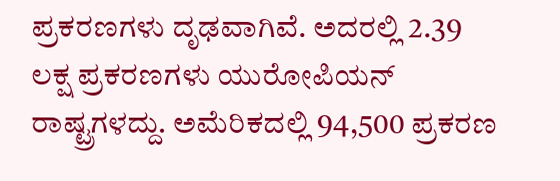ಪ್ರಕರಣಗಳು ದೃಢವಾಗಿವೆ. ಅದರಲ್ಲಿ 2.39 ಲಕ್ಷ ಪ್ರಕರಣಗಳು ಯುರೋಪಿಯನ್ ರಾಷ್ಟ್ರಗಳದ್ದು. ಅಮೆರಿಕದಲ್ಲಿ 94,500 ಪ್ರಕರಣ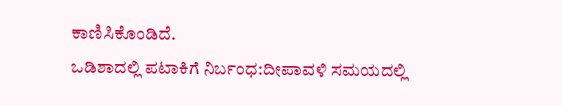ಕಾಣಿಸಿಕೊಂಡಿದೆ.
ಒಡಿಶಾದಲ್ಲಿ ಪಟಾಕಿಗೆ ನಿರ್ಬಂಧ:ದೀಪಾವಳಿ ಸಮಯದಲ್ಲಿ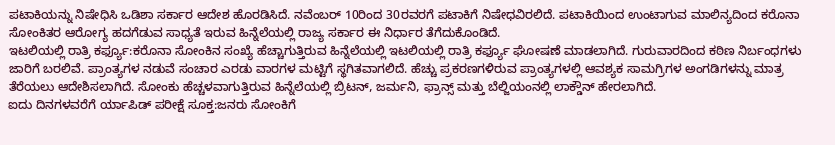ಪಟಾಕಿಯನ್ನು ನಿಷೇಧಿಸಿ ಒಡಿಶಾ ಸರ್ಕಾರ ಆದೇಶ ಹೊರಡಿಸಿದೆ. ನವೆಂಬರ್ 10ರಿಂದ 30ರವರಗೆ ಪಟಾಕಿಗೆ ನಿಷೇಧವಿರಲಿದೆ. ಪಟಾಕಿಯಿಂದ ಉಂಟಾಗುವ ಮಾಲಿನ್ಯದಿಂದ ಕರೊನಾ ಸೋಂಕಿತರ ಆರೋಗ್ಯ ಹದಗೆಡುವ ಸಾಧ್ಯತೆ ಇರುವ ಹಿನ್ನೆಲೆಯಲ್ಲಿ ರಾಜ್ಯ ಸರ್ಕಾರ ಈ ನಿರ್ಧಾರ ತೆಗೆದುಕೊಂಡಿದೆ.
ಇಟಲಿಯಲ್ಲಿ ರಾತ್ರಿ ಕರ್ಫ್ಯೂ:ಕರೊನಾ ಸೋಂಕಿನ ಸಂಖ್ಯೆ ಹೆಚ್ಚಾಗುತ್ತಿರುವ ಹಿನ್ನೆಲೆಯಲ್ಲಿ ಇಟಲಿಯಲ್ಲಿ ರಾತ್ರಿ ಕರ್ಫ್ಯೂ ಘೋಷಣೆ ಮಾಡಲಾಗಿದೆ. ಗುರುವಾರದಿಂದ ಕಠಿಣ ನಿರ್ಬಂಧಗಳು ಜಾರಿಗೆ ಬರಲಿವೆ. ಪ್ರಾಂತ್ಯಗಳ ನಡುವೆ ಸಂಚಾರ ಎರಡು ವಾರಗಳ ಮಟ್ಟಿಗೆ ಸ್ಥಗಿತವಾಗಲಿದೆ. ಹೆಚ್ಚು ಪ್ರಕರಣಗಳಿರುವ ಪ್ರಾಂತ್ಯಗಳಲ್ಲಿ ಆವಶ್ಯಕ ಸಾಮಗ್ರಿಗಳ ಅಂಗಡಿಗಳನ್ನು ಮಾತ್ರ ತೆರೆಯಲು ಆದೇಶಿಸಲಾಗಿದೆ. ಸೋಂಕು ಹೆಚ್ಚಳವಾಗುತ್ತಿರುವ ಹಿನ್ನೆಲೆಯಲ್ಲಿ ಬ್ರಿಟನ್, ಜರ್ಮನಿ, ಫ್ರಾನ್ಸ್ ಮತ್ತು ಬೆಲ್ಜಿಯಂನಲ್ಲಿ ಲಾಕ್ಡೌನ್ ಹೇರಲಾಗಿದೆ.
ಐದು ದಿನಗಳವರೆಗೆ ರ್ಯಾಪಿಡ್ ಪರೀಕ್ಷೆ ಸೂಕ್ತ:ಜನರು ಸೋಂಕಿಗೆ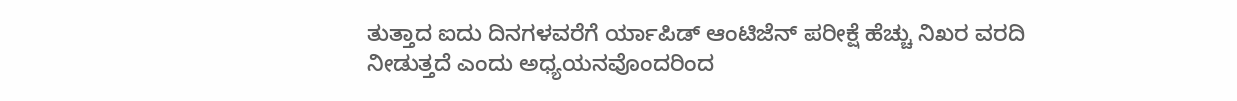ತುತ್ತಾದ ಐದು ದಿನಗಳವರೆಗೆ ರ್ಯಾಪಿಡ್ ಆಂಟಿಜೆನ್ ಪರೀಕ್ಷೆ ಹೆಚ್ಚು ನಿಖರ ವರದಿ ನೀಡುತ್ತದೆ ಎಂದು ಅಧ್ಯಯನವೊಂದರಿಂದ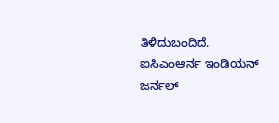ತಿಳಿದುಬಂದಿದೆ. ಐಸಿಎಂಆರ್ನ ಇಂಡಿಯನ್ ಜರ್ನಲ್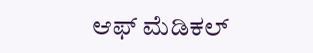ಆಫ್ ಮೆಡಿಕಲ್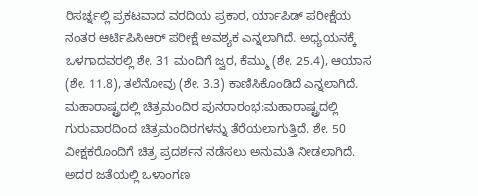ರಿಸರ್ಚ್ನಲ್ಲಿ ಪ್ರಕಟವಾದ ವರದಿಯ ಪ್ರಕಾರ, ರ್ಯಾಪಿಡ್ ಪರೀಕ್ಷೆಯ ನಂತರ ಆರ್ಟಿಪಿಸಿಆರ್ ಪರೀಕ್ಷೆ ಅವಶ್ಯಕ ಎನ್ನಲಾಗಿದೆ. ಅಧ್ಯಯನಕ್ಕೆ ಒಳಗಾದವರಲ್ಲಿ ಶೇ. 31 ಮಂದಿಗೆ ಜ್ವರ, ಕೆಮ್ಮು (ಶೇ. 25.4), ಆಯಾಸ (ಶೇ. 11.8), ತಲೆನೋವು (ಶೇ. 3.3) ಕಾಣಿಸಿಕೊಂಡಿದೆ ಎನ್ನಲಾಗಿದೆ.
ಮಹಾರಾಷ್ಟ್ರದಲ್ಲಿ ಚಿತ್ರಮಂದಿರ ಪುನರಾರಂಭ:ಮಹಾರಾಷ್ಟ್ರದಲ್ಲಿ ಗುರುವಾರದಿಂದ ಚಿತ್ರಮಂದಿರಗಳನ್ನು ತೆರೆಯಲಾಗುತ್ತಿದೆ. ಶೇ. 50 ವೀಕ್ಷಕರೊಂದಿಗೆ ಚಿತ್ರ ಪ್ರದರ್ಶನ ನಡೆಸಲು ಅನುಮತಿ ನೀಡಲಾಗಿದೆ. ಅದರ ಜತೆಯಲ್ಲಿ ಒಳಾಂಗಣ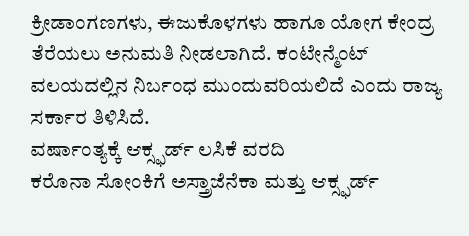ಕ್ರೀಡಾಂಗಣಗಳು, ಈಜುಕೊಳಗಳು ಹಾಗೂ ಯೋಗ ಕೇಂದ್ರ ತೆರೆಯಲು ಅನುಮತಿ ನೀಡಲಾಗಿದೆ. ಕಂಟೇನ್ಮೆಂಟ್ ವಲಯದಲ್ಲಿನ ನಿರ್ಬಂಧ ಮುಂದುವರಿಯಲಿದೆ ಎಂದು ರಾಜ್ಯ ಸರ್ಕಾರ ತಿಳಿಸಿದೆ.
ವರ್ಷಾಂತ್ಯಕ್ಕೆ ಆಕ್ಸ್ಫರ್ಡ್ ಲಸಿಕೆ ವರದಿ
ಕರೊನಾ ಸೋಂಕಿಗೆ ಅಸ್ತ್ರಾಜೆನೆಕಾ ಮತ್ತು ಆಕ್ಸ್ಫರ್ಡ್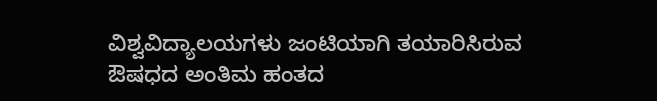ವಿಶ್ವವಿದ್ಯಾಲಯಗಳು ಜಂಟಿಯಾಗಿ ತಯಾರಿಸಿರುವ ಔಷಧದ ಅಂತಿಮ ಹಂತದ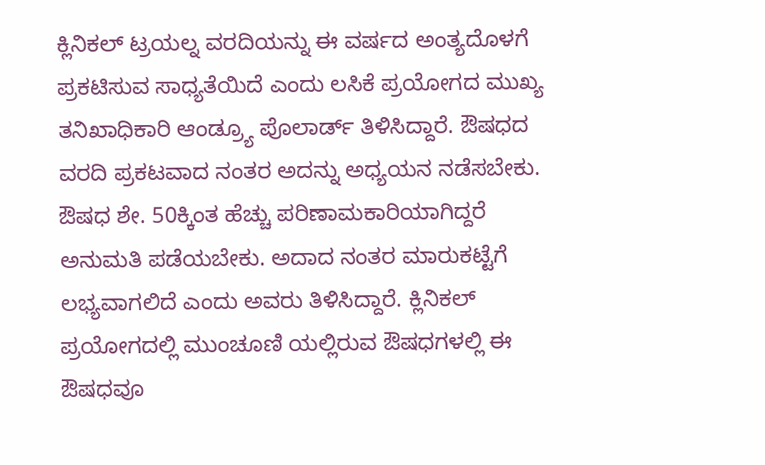ಕ್ಲಿನಿಕಲ್ ಟ್ರಯಲ್ನ ವರದಿಯನ್ನು ಈ ವರ್ಷದ ಅಂತ್ಯದೊಳಗೆ ಪ್ರಕಟಿಸುವ ಸಾಧ್ಯತೆಯಿದೆ ಎಂದು ಲಸಿಕೆ ಪ್ರಯೋಗದ ಮುಖ್ಯ ತನಿಖಾಧಿಕಾರಿ ಆಂಡ್ರ್ಯೂ ಪೊಲಾರ್ಡ್ ತಿಳಿಸಿದ್ದಾರೆ. ಔಷಧದ ವರದಿ ಪ್ರಕಟವಾದ ನಂತರ ಅದನ್ನು ಅಧ್ಯಯನ ನಡೆಸಬೇಕು. ಔಷಧ ಶೇ. 50ಕ್ಕಿಂತ ಹೆಚ್ಚು ಪರಿಣಾಮಕಾರಿಯಾಗಿದ್ದರೆ ಅನುಮತಿ ಪಡೆಯಬೇಕು. ಅದಾದ ನಂತರ ಮಾರುಕಟ್ಟೆಗೆ ಲಭ್ಯವಾಗಲಿದೆ ಎಂದು ಅವರು ತಿಳಿಸಿದ್ದಾರೆ. ಕ್ಲಿನಿಕಲ್ ಪ್ರಯೋಗದಲ್ಲಿ ಮುಂಚೂಣಿ ಯಲ್ಲಿರುವ ಔಷಧಗಳಲ್ಲಿ ಈ ಔಷಧವೂ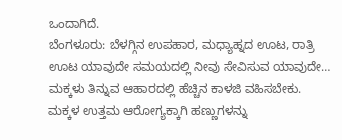ಒಂದಾಗಿದೆ.
ಬೆಂಗಳೂರು: ಬೆಳಗ್ಗಿನ ಉಪಹಾರ, ಮಧ್ಯಾಹ್ನದ ಊಟ, ರಾತ್ರಿ ಊಟ ಯಾವುದೇ ಸಮಯದಲ್ಲಿ ನೀವು ಸೇವಿಸುವ ಯಾವುದೇ…
ಮಕ್ಕಳು ತಿನ್ನುವ ಆಹಾರದಲ್ಲಿ ಹೆಚ್ಚಿನ ಕಾಳಜಿ ವಹಿಸಬೇಕು. ಮಕ್ಕಳ ಉತ್ತಮ ಆರೋಗ್ಯಕ್ಕಾಗಿ ಹಣ್ಣುಗಳನ್ನು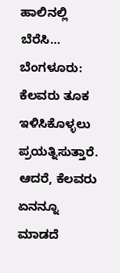ಹಾಲಿನಲ್ಲಿ ಬೆರೆಸಿ…
ಬೆಂಗಳೂರು: ಕೆಲವರು ತೂಕ ಇಳಿಸಿಕೊಳ್ಳಲು ಪ್ರಯತ್ನಿಸುತ್ತಾರೆ. ಆದರೆ, ಕೆಲವರು ಏನನ್ನೂ ಮಾಡದೆ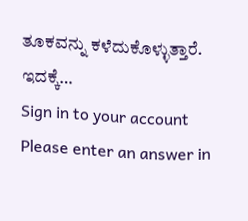ತೂಕವನ್ನು ಕಳೆದುಕೊಳ್ಳುತ್ತಾರೆ. ಇದಕ್ಕೆ…
Sign in to your account
Please enter an answer in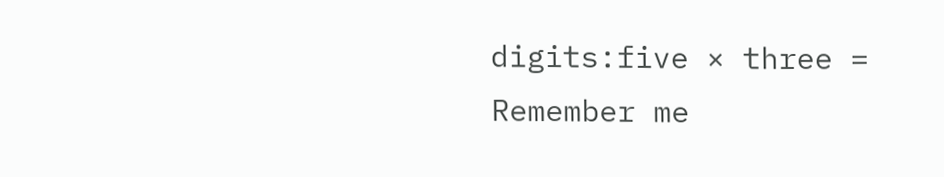digits:five × three =
Remember me